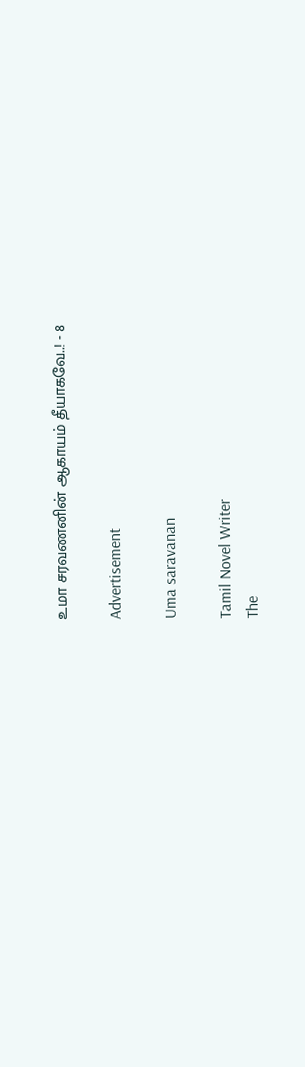உமா சரவணனின் ஆகாயம் தீயாகவே..! - 8

Advertisement

Uma saravanan

Tamil Novel Writer
The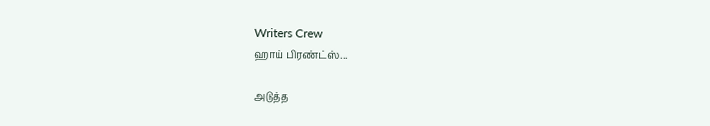Writers Crew
ஹாய் பிரண்ட்ஸ்...

அடுத்த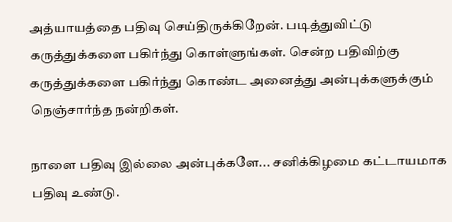அத்யாயத்தை பதிவு செய்திருக்கிறேன். படித்துவிட்டு கருத்துக்களை பகிர்ந்து கொள்ளுங்கள். சென்ற பதிவிற்கு கருத்துக்களை பகிர்ந்து கொண்ட அனைத்து அன்புக்களுக்கும் நெஞ்சார்ந்த நன்றிகள்.

நாளை பதிவு இல்லை அன்புக்களே... சனிக்கிழமை கட்டாயமாக பதிவு உண்டு.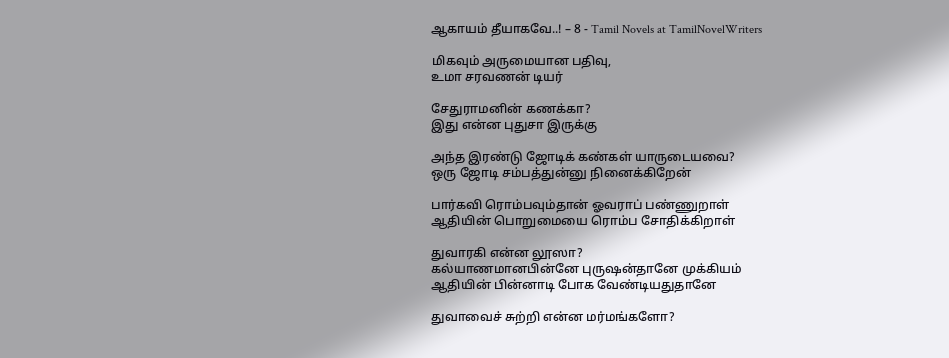ஆகாயம் தீயாகவே..! – 8 - Tamil Novels at TamilNovelWriters

மிகவும் அருமையான பதிவு,
உமா சரவணன் டியர்

சேதுராமனின் கணக்கா?
இது என்ன புதுசா இருக்கு

அந்த இரண்டு ஜோடிக் கண்கள் யாருடையவை?
ஒரு ஜோடி சம்பத்துன்னு நினைக்கிறேன்

பார்கவி ரொம்பவும்தான் ஓவராப் பண்ணுறாள்
ஆதியின் பொறுமையை ரொம்ப சோதிக்கிறாள்

துவாரகி என்ன லூஸா?
கல்யாணமானபின்னே புருஷன்தானே முக்கியம்
ஆதியின் பின்னாடி போக வேண்டியதுதானே

துவாவைச் சுற்றி என்ன மர்மங்களோ?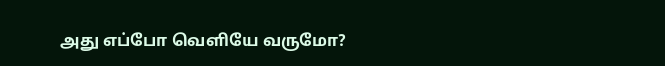அது எப்போ வெளியே வருமோ?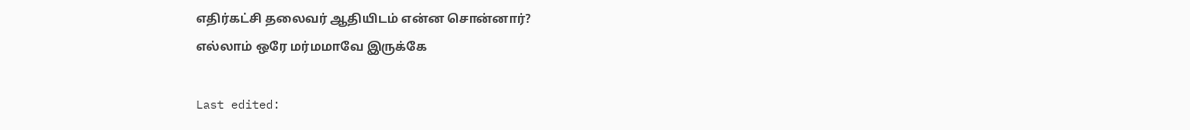எதிர்கட்சி தலைவர் ஆதியிடம் என்ன சொன்னார்?
எல்லாம் ஒரே மர்மமாவே இருக்கே

Last edited: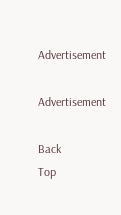Advertisement

Advertisement

Back
Top